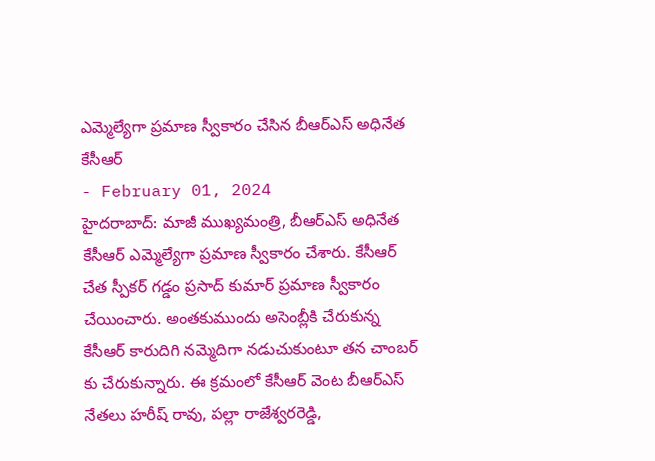ఎమ్మెల్యేగా ప్రమాణ స్వీకారం చేసిన బీఆర్ఎస్ అధినేత కేసీఆర్
- February 01, 2024
హైదరాబాద్: మాజీ ముఖ్యమంత్రి, బీఆర్ఎస్ అధినేత కేసీఆర్ ఎమ్మెల్యేగా ప్రమాణ స్వీకారం చేశారు. కేసీఆర్ చేత స్పీకర్ గడ్డం ప్రసాద్ కుమార్ ప్రమాణ స్వీకారం చేయించారు. అంతకుముందు అసెంబ్లీకి చేరుకున్న కేసీఆర్ కారుదిగి నమ్మెదిగా నడుచుకుంటూ తన చాంబర్ కు చేరుకున్నారు. ఈ క్రమంలో కేసీఆర్ వెంట బీఆర్ఎస్ నేతలు హరీష్ రావు, పల్లా రాజేశ్వరరెడ్డి,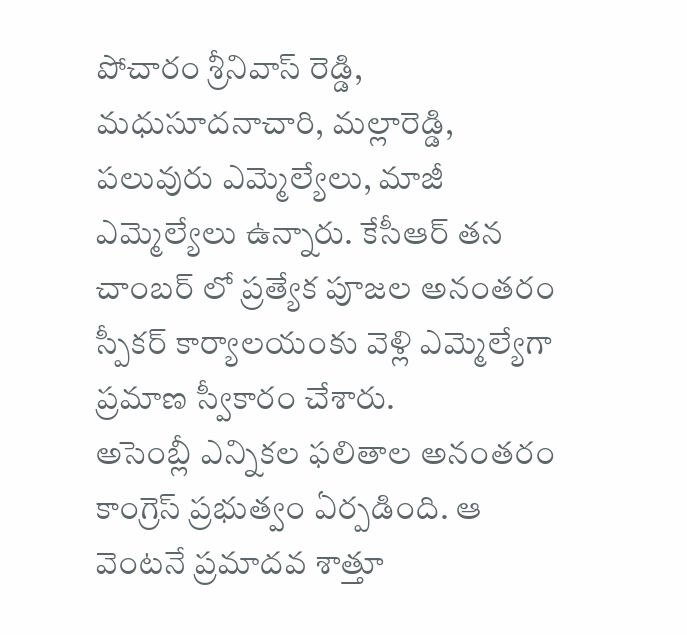పోచారం శ్రీనివాస్ రెడ్డి, మధుసూదనాచారి, మల్లారెడ్డి, పలువురు ఎమ్మెల్యేలు, మాజీ ఎమ్మెల్యేలు ఉన్నారు. కేసీఆర్ తన చాంబర్ లో ప్రత్యేక పూజల అనంతరం స్పీకర్ కార్యాలయంకు వెళ్లి ఎమ్మెల్యేగా ప్రమాణ స్వీకారం చేశారు.
అసెంబ్లీ ఎన్నికల ఫలితాల అనంతరం కాంగ్రెస్ ప్రభుత్వం ఏర్పడింది. ఆ వెంటనే ప్రమాదవ శాత్తూ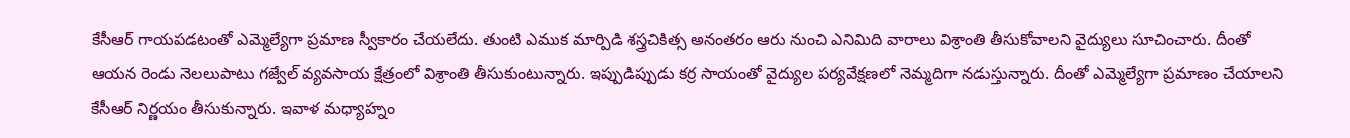కేసీఆర్ గాయపడటంతో ఎమ్మెల్యేగా ప్రమాణ స్వీకారం చేయలేదు. తుంటి ఎముక మార్పిడి శస్త్రచికిత్స అనంతరం ఆరు నుంచి ఎనిమిది వారాలు విశ్రాంతి తీసుకోవాలని వైద్యులు సూచించారు. దీంతో ఆయన రెండు నెలలుపాటు గజ్వేల్ వ్యవసాయ క్షేత్రంలో విశ్రాంతి తీసుకుంటున్నారు. ఇప్పుడిప్పుడు కర్ర సాయంతో వైద్యుల పర్యవేక్షణలో నెమ్మదిగా నడుస్తున్నారు. దీంతో ఎమ్మెల్యేగా ప్రమాణం చేయాలని కేసీఆర్ నిర్ణయం తీసుకున్నారు. ఇవాళ మధ్యాహ్నం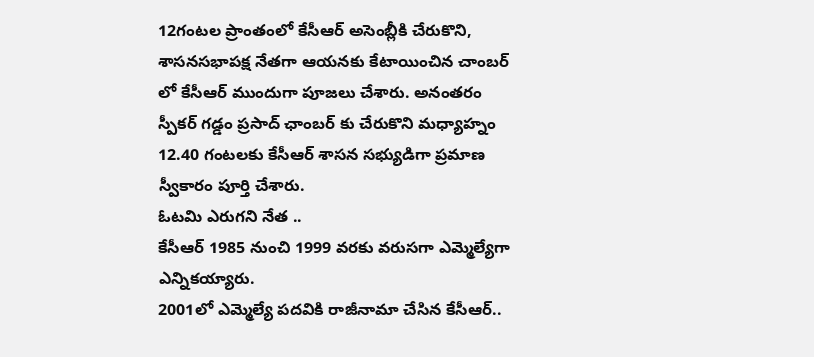12గంటల ప్రాంతంలో కేసీఆర్ అసెంబ్లీకి చేరుకొని, శాసనసభాపక్ష నేతగా ఆయనకు కేటాయించిన చాంబర్ లో కేసీఆర్ ముందుగా పూజలు చేశారు. అనంతరం స్పీకర్ గడ్డం ప్రసాద్ ఛాంబర్ కు చేరుకొని మధ్యాహ్నం 12.40 గంటలకు కేసీఆర్ శాసన సభ్యుడిగా ప్రమాణ స్వీకారం పూర్తి చేశారు.
ఓటమి ఎరుగని నేత ..
కేసీఆర్ 1985 నుంచి 1999 వరకు వరుసగా ఎమ్మెల్యేగా ఎన్నికయ్యారు.
2001లో ఎమ్మెల్యే పదవికి రాజీనామా చేసిన కేసీఆర్..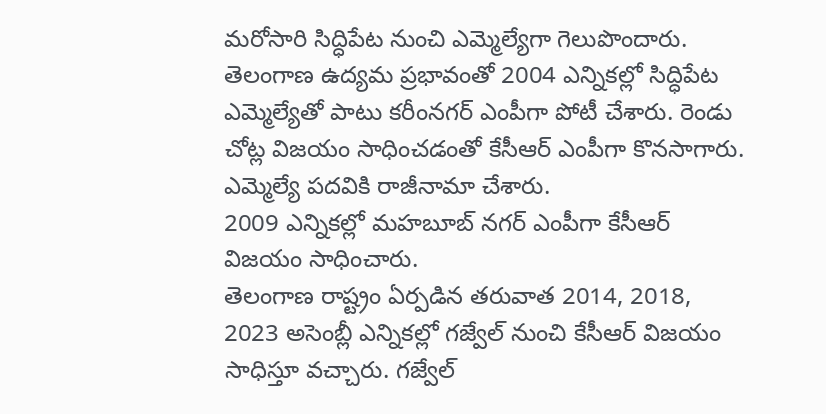మరోసారి సిద్ధిపేట నుంచి ఎమ్మెల్యేగా గెలుపొందారు.
తెలంగాణ ఉద్యమ ప్రభావంతో 2004 ఎన్నికల్లో సిద్ధిపేట ఎమ్మెల్యేతో పాటు కరీంనగర్ ఎంపీగా పోటీ చేశారు. రెండు చోట్ల విజయం సాధించడంతో కేసీఆర్ ఎంపీగా కొనసాగారు. ఎమ్మెల్యే పదవికి రాజీనామా చేశారు.
2009 ఎన్నికల్లో మహబూబ్ నగర్ ఎంపీగా కేసీఆర్ విజయం సాధించారు.
తెలంగాణ రాష్ట్రం ఏర్పడిన తరువాత 2014, 2018, 2023 అసెంబ్లీ ఎన్నికల్లో గజ్వేల్ నుంచి కేసీఆర్ విజయం సాధిస్తూ వచ్చారు. గజ్వేల్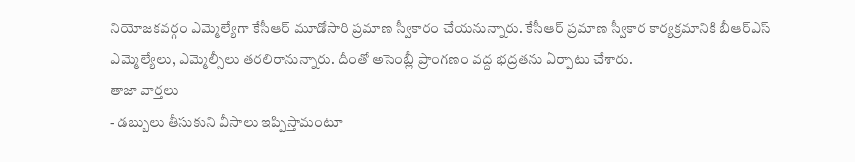నియోజకవర్గం ఎమ్మెల్యేగా కేసీఆర్ మూడోసారి ప్రమాణ స్వీకారం చేయనున్నారు. కేసీఆర్ ప్రమాణ స్వీకార కార్యక్రమానికి బీఆర్ఎస్ ఎమ్మెల్యేలు, ఎమ్మెల్సీలు తరలిరానున్నారు. దీంతో అసెంబ్లీ ప్రాంగణం వద్ద భద్రతను ఏర్పాటు చేశారు.
తాజా వార్తలు
- డబ్బులు తీసుకుని వీసాలు ఇప్పిస్తామంటూ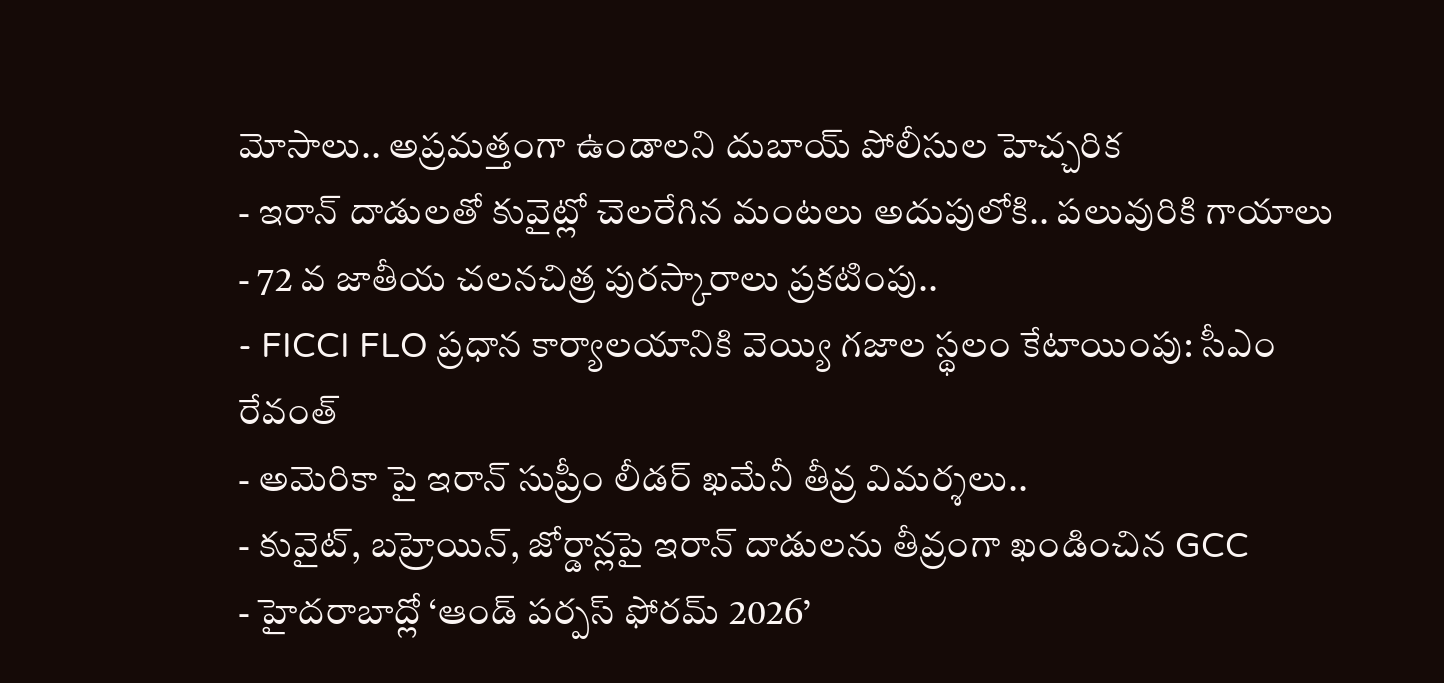మోసాలు.. అప్రమత్తంగా ఉండాలని దుబాయ్ పోలీసుల హెచ్చరిక
- ఇరాన్ దాడులతో కువైట్లో చెలరేగిన మంటలు అదుపులోకి.. పలువురికి గాయాలు
- 72 వ జాతీయ చలనచిత్ర పురస్కారాలు ప్రకటింపు..
- FICCI FLO ప్రధాన కార్యాలయానికి వెయ్యి గజాల స్థలం కేటాయింపు: సీఎం రేవంత్
- అమెరికా పై ఇరాన్ సుప్రీం లీడర్ ఖమేనీ తీవ్ర విమర్శలు..
- కువైట్, బహ్రెయిన్, జోర్డాన్లపై ఇరాన్ దాడులను తీవ్రంగా ఖండించిన GCC
- హైదరాబాద్లో ‘ఆండ్ పర్పస్ ఫోరమ్ 2026’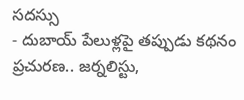సదస్సు
- దుబాయ్ పేలుళ్లపై తప్పుడు కథనం ప్రచురణ.. జర్నలిస్టు,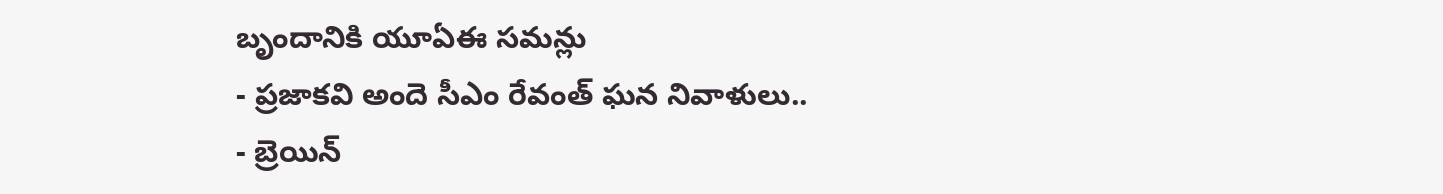బృందానికి యూఏఈ సమన్లు
- ప్రజాకవి అందె సీఎం రేవంత్ ఘన నివాళులు..
- బ్రెయిన్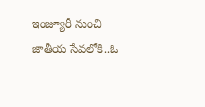ఇంజ్యూరీ నుంచి జాతీయ సేవలోకి..ఓ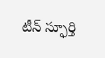టీన్ స్ఫూర్తి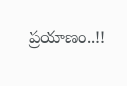ప్రయాణం..!!